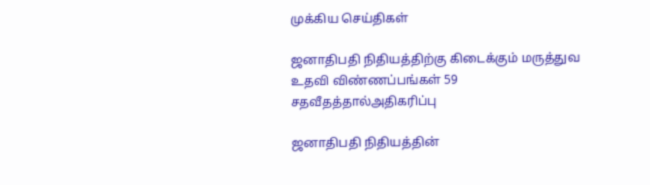முக்கிய செய்திகள்

ஜனாதிபதி நிதியத்திற்கு கிடைக்கும் மருத்துவ உதவி விண்ணப்பங்கள் 59 சதவீதத்தால்அதிகரிப்பு

ஜனாதிபதி நிதியத்தின்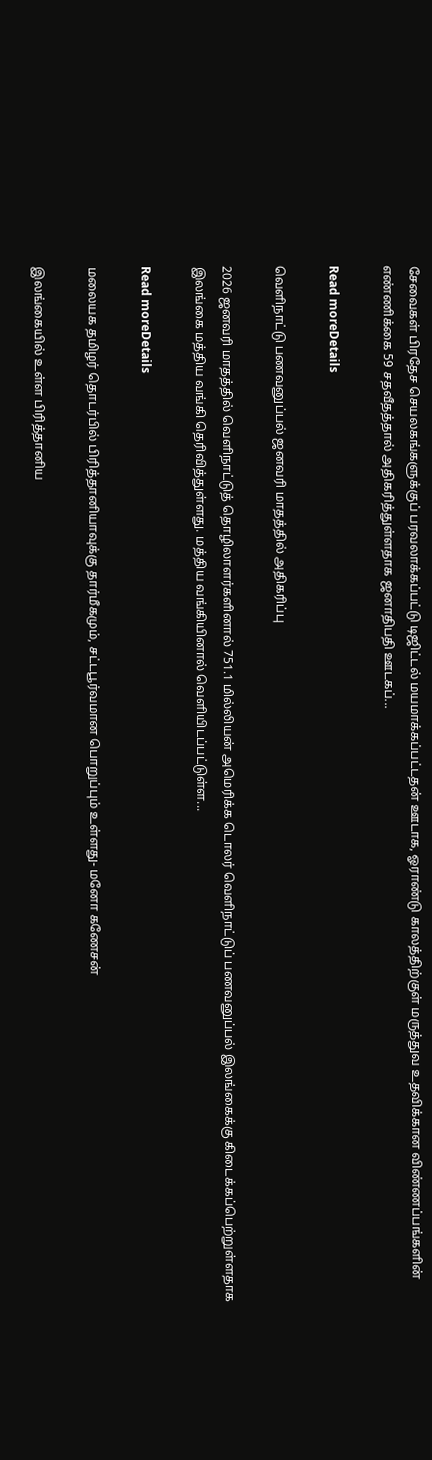சேவைகள் பிரதேச செயலகங்களுக்குப் பரவலாக்கப்பட்டு டிஜிட்டல் மயமாக்கப்பட்டதன் ஊடாக, ஓராண்டு காலத்திற்குள் மருத்துவ உதவிக்கான விண்ணப்பங்களின் எண்ணிக்கை 59 சதவீதத்தால் அதிகரித்துள்ளதாக ஜனாதிபதி ஊடகப்...

Read moreDetails

வெளிநாட்டு பணவனுப்பல் ஜனவரி மாதத்தில் அதிகரிப்பு

2026 ஜனவரி மாதத்தில் வெளிநாட்டுத் தொழிலாளர்களினால் 751.1 மில்லியன் அமெரிக்க டொலர் வெளிநாட்டுப் பணவனுப்பல் இலங்கைக்கு கிடைக்கப்பெற்றுள்ளதாக இலங்கை மத்திய வங்கி தெரிவித்துள்ளது. மத்திய வங்கியினால் வெளியிடப்பட்டுள்ள...

Read moreDetails

மலையக தமிழர் தொடர்பில் பிரித்தானியாவுக்கு தார்மீகமும், சட்டபூர்வமான பொறுப்பும் உள்ளது- மனோ கணேசன்

இலங்கையில் உள்ள பிரித்தானிய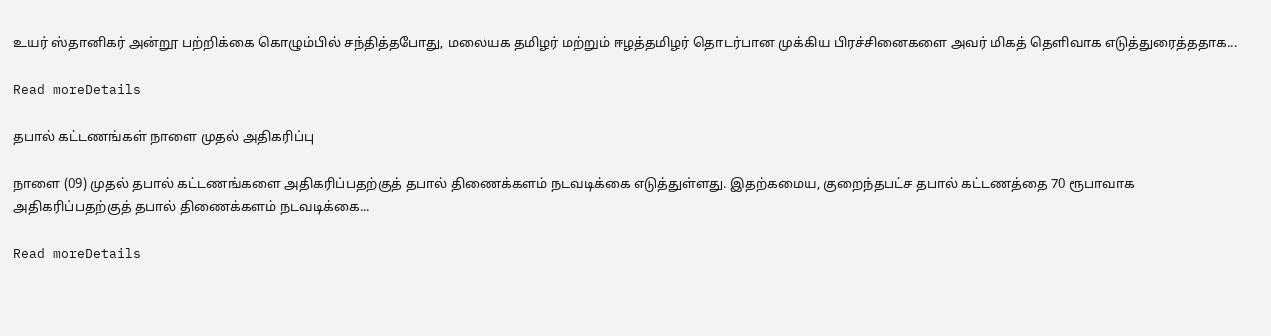உயர் ஸ்தானிகர் அன்றூ பற்றிக்கை கொழும்பில் சந்தித்தபோது, மலையக தமிழர் மற்றும் ஈழத்தமிழர் தொடர்பான முக்கிய பிரச்சினைகளை அவர் மிகத் தெளிவாக எடுத்துரைத்ததாக...

Read moreDetails

தபால் கட்டணங்கள் நாளை முதல் அதிகரிப்பு

நாளை (09) முதல் தபால் கட்டணங்களை அதிகரிப்பதற்குத் தபால் திணைக்களம் நடவடிக்கை எடுத்துள்ளது. இதற்கமைய, குறைந்தபட்ச தபால் கட்டணத்தை 70 ரூபாவாக அதிகரிப்பதற்குத் தபால் திணைக்களம் நடவடிக்கை...

Read moreDetails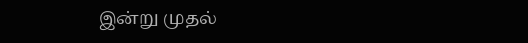இன்று முதல்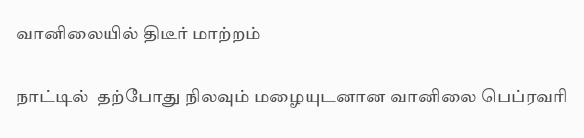வானிலையில் திடீர் மாற்றம்

நாட்டில்  தற்போது நிலவும் மழையுடனான வானிலை பெப்ரவரி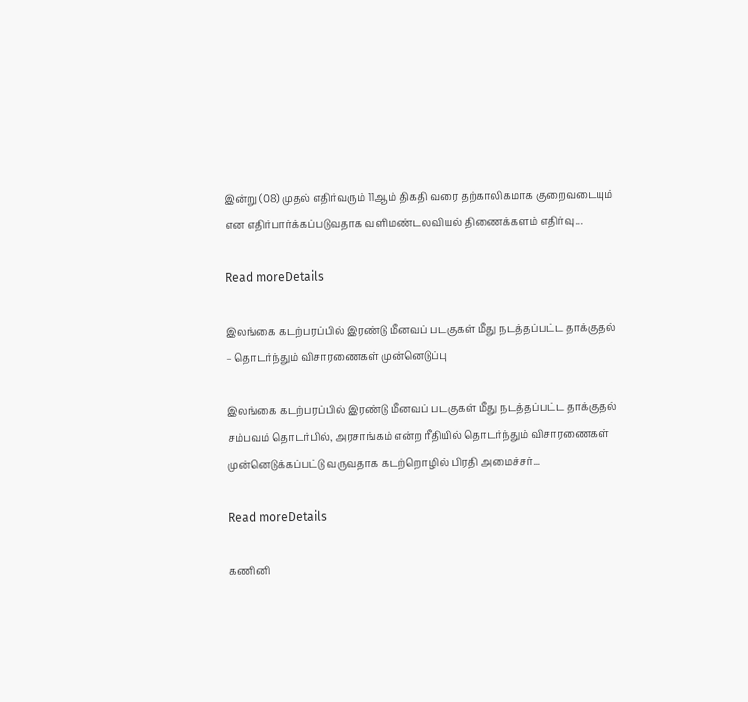இன்று (08) முதல் எதிர்வரும் 11ஆம் திகதி வரை தற்காலிகமாக குறைவடையும் என எதிர்பார்க்கப்படுவதாக வளிமண்டலவியல் திணைக்களம் எதிர்வு...

Read moreDetails

இலங்கை கடற்பரப்பில் இரண்டு மீனவப் படகுகள் மீது நடத்தப்பட்ட தாக்குதல் – தொடர்ந்தும் விசாரணைகள் முன்னெடுப்பு

இலங்கை கடற்பரப்பில் இரண்டு மீனவப் படகுகள் மீது நடத்தப்பட்ட தாக்குதல் சம்பவம் தொடர்பில், அரசாங்கம் என்ற ரீதியில் தொடர்ந்தும் விசாரணைகள் முன்னெடுக்கப்பட்டு வருவதாக கடற்றொழில் பிரதி அமைச்சர்...

Read moreDetails

கணினி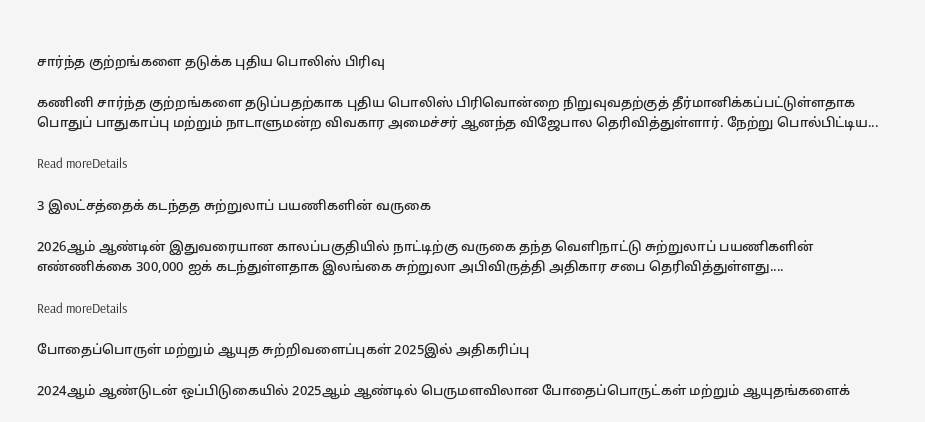சார்ந்த குற்றங்களை தடுக்க புதிய பொலிஸ் பிரிவு

கணினி சார்ந்த குற்றங்களை தடுப்பதற்காக புதிய பொலிஸ் பிரிவொன்றை நிறுவுவதற்குத் தீர்மானிக்கப்பட்டுள்ளதாக பொதுப் பாதுகாப்பு மற்றும் நாடாளுமன்ற விவகார அமைச்சர் ஆனந்த விஜேபால தெரிவித்துள்ளார். நேற்று பொல்பிட்டிய...

Read moreDetails

3 இலட்சத்தைக் கடந்தத சுற்றுலாப் பயணிகளின் வருகை

2026ஆம் ஆண்டின் இதுவரையான காலப்பகுதியில் நாட்டிற்கு வருகை தந்த வெளிநாட்டு சுற்றுலாப் பயணிகளின் எண்ணிக்கை 300,000 ஐக் கடந்துள்ளதாக இலங்கை சுற்றுலா அபிவிருத்தி அதிகார சபை தெரிவித்துள்ளது....

Read moreDetails

போதைப்பொருள் மற்றும் ஆயுத சுற்றிவளைப்புகள் 2025இல் அதிகரிப்பு

2024ஆம் ஆண்டுடன் ஒப்பிடுகையில் 2025ஆம் ஆண்டில் பெருமளவிலான போதைப்பொருட்கள் மற்றும் ஆயுதங்களைக்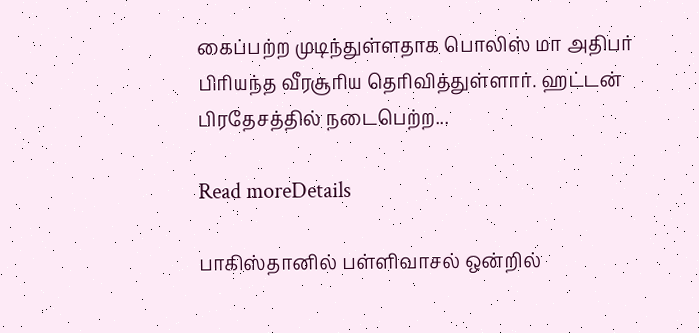கைப்பற்ற முடிந்துள்ளதாக பொலிஸ் மா அதிபர் பிரியந்த வீரசூரிய தெரிவித்துள்ளார். ஹட்டன் பிரதேசத்தில் நடைபெற்ற...

Read moreDetails

பாகிஸ்தானில் பள்ளிவாசல் ஒன்றில்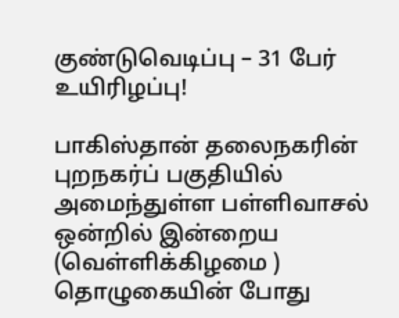குண்டுவெடிப்பு – 31 பேர் உயிரிழப்பு!

பாகிஸ்தான் தலைநகரின் புறநகர்ப் பகுதியில் அமைந்துள்ள பள்ளிவாசல் ஒன்றில் இன்றைய (வெள்ளிக்கிழமை ) தொழுகையின் போது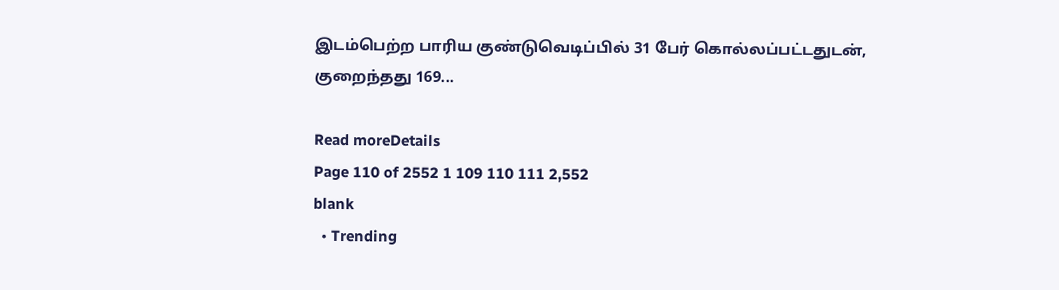இடம்பெற்ற பாரிய குண்டுவெடிப்பில் 31 பேர் கொல்லப்பட்டதுடன், குறைந்தது 169...

Read moreDetails
Page 110 of 2552 1 109 110 111 2,552
blank
  • Trending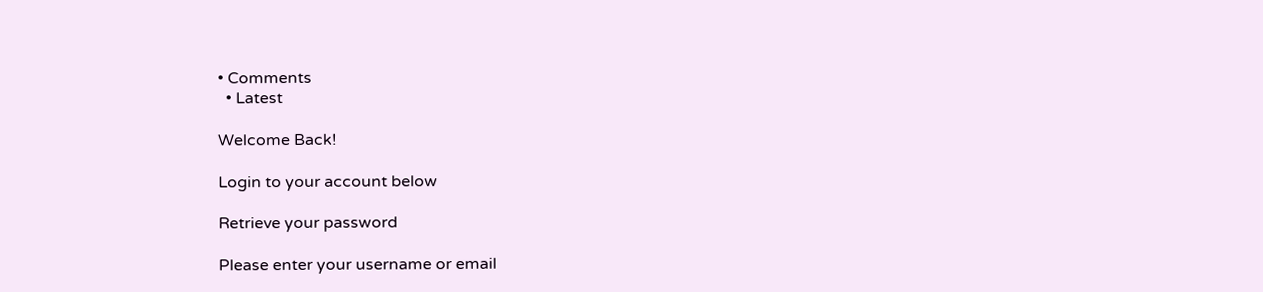• Comments
  • Latest

Welcome Back!

Login to your account below

Retrieve your password

Please enter your username or email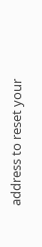address to reset your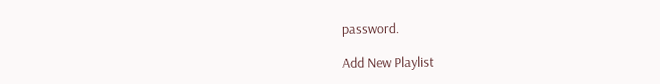password.

Add New Playlist